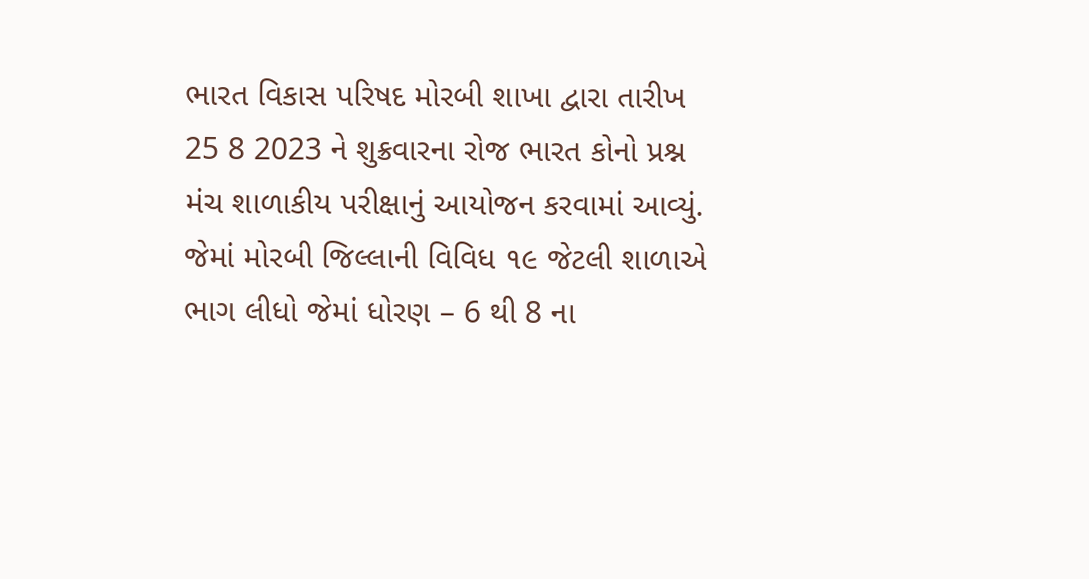ભારત વિકાસ પરિષદ મોરબી શાખા દ્વારા તારીખ 25 8 2023 ને શુક્રવારના રોજ ભારત કોનો પ્રશ્ન મંચ શાળાકીય પરીક્ષાનું આયોજન કરવામાં આવ્યું. જેમાં મોરબી જિલ્લાની વિવિધ ૧૯ જેટલી શાળાએ ભાગ લીધો જેમાં ધોરણ – 6 થી 8 ના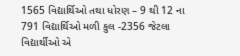1565 વિદ્યાર્થિઓ તથા ધોરણ – 9 થી 12 ના 791 વિદ્યાર્થિઓ મળી કુલ -2356 જેટલા વિદ્યાર્થીઓ એ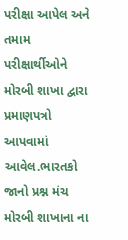પરીક્ષા આપેલ અને તમામ પરીક્ષાર્થીઓને મોરબી શાખા દ્વારા પ્રમાણપત્રો આપવામાં આવેલ.ભારતકો જાનો પ્રશ્ન મંચ મોરબી શાખાના ના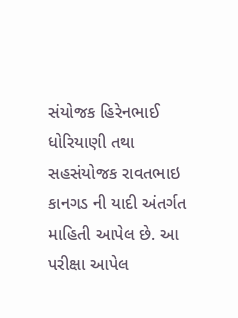સંયોજક હિરેનભાઈ ધોરિયાણી તથા સહસંયોજક રાવતભાઇ કાનગડ ની યાદી અંતર્ગત માહિતી આપેલ છે. આ પરીક્ષા આપેલ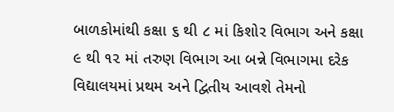બાળકોમાંથી કક્ષા ૬ થી ૮ માં કિશોર વિભાગ અને કક્ષા ૯ થી ૧૨ માં તરુણ વિભાગ આ બન્ને વિભાગમા દરેક વિદ્યાલયમાં પ્રથમ અને દ્વિતીય આવશે તેમનો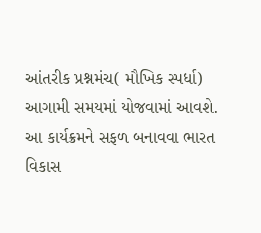આંતરીક પ્રશ્નમંચ( મૌખિક સ્પર્ધા)
આગામી સમયમાં યોજવામાં આવશે. આ કાર્યક્રમને સફળ બનાવવા ભારત વિકાસ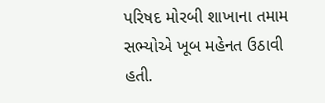પરિષદ મોરબી શાખાના તમામ સભ્યોએ ખૂબ મહેનત ઉઠાવી હતી.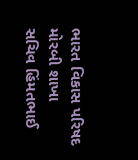ભારત વિકાસ પરિષદ
મોરબી શાખા
સચિવ હિંમતભાઈ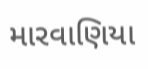મારવાણિયા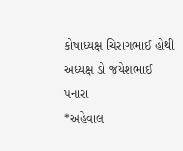કોષાધ્યક્ષ ચિરાગભાઈ હોથી
અધ્યક્ષ ડો જયેશભાઈ પનારા
*અહેવાલ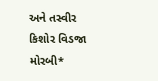અને તસ્વીર કિશોર વિડજા મોરબી*